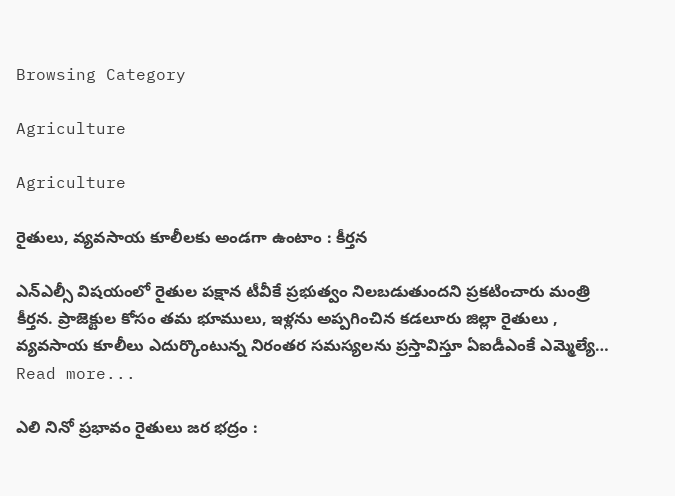Browsing Category

Agriculture

Agriculture

రైతులు, వ్య‌వ‌సాయ కూలీల‌కు అండ‌గా ఉంటాం : కీర్త‌న

ఎన్ఎల్సీ విషయంలో రైతుల పక్షాన టీవీకే ప్రభుత్వం నిలబడుతుందని ప్ర‌క‌టించారు మంత్రి కీర్త‌న‌. ప్రాజెక్టుల కోసం తమ భూములు, ఇళ్లను అప్పగించిన కడలూరు జిల్లా రైతులు , వ్యవసాయ కూలీలు ఎదుర్కొంటున్న నిరంతర సమస్యలను ప్రస్తావిస్తూ ఏఐడీఎంకే ఎమ్మెల్యే…
Read more...

ఎలి నినో ప్ర‌భావం రైతులు జ‌ర భ‌ద్రం :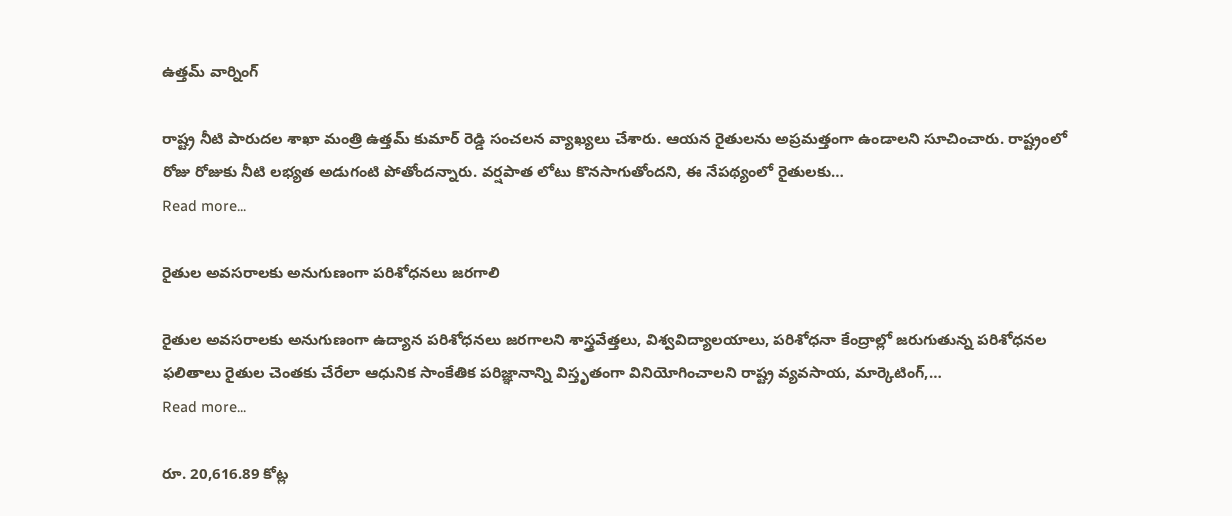ఉత్త‌మ్ వార్నింగ్

రాష్ట్ర నీటి పారుద‌ల శాఖా మంత్రి ఉత్త‌మ్ కుమార్ రెడ్డి సంచ‌ల‌న వ్యాఖ్య‌లు చేశారు. ఆయ‌న రైతుల‌ను అప్ర‌మ‌త్తంగా ఉండాల‌ని సూచించారు. రాష్ట్రంలో రోజు రోజుకు నీటి ల‌భ్యత అడుగంటి పోతోంద‌న్నారు. వర్షపాత లోటు కొనసాగుతోంద‌ని, ఈ నేపథ్యంలో రైతులకు…
Read more...

రైతుల అవసరాలకు అనుగుణంగా పరిశోధనలు జరగాలి

రైతుల అవసరాలకు అనుగుణంగా ఉద్యాన పరిశోధనలు జరగాలని శాస్త్రవేత్తలు, విశ్వవిద్యాలయాలు, పరిశోధనా కేంద్రాల్లో జరుగుతున్న పరిశోధనల ఫలితాలు రైతుల చెంతకు చేరేలా ఆధునిక సాంకేతిక పరిజ్ఞానాన్ని విస్తృతంగా వినియోగించాలని రాష్ట్ర వ్యవసాయ, మార్కెటింగ్,…
Read more...

రూ. 20,616.89 కోట్ల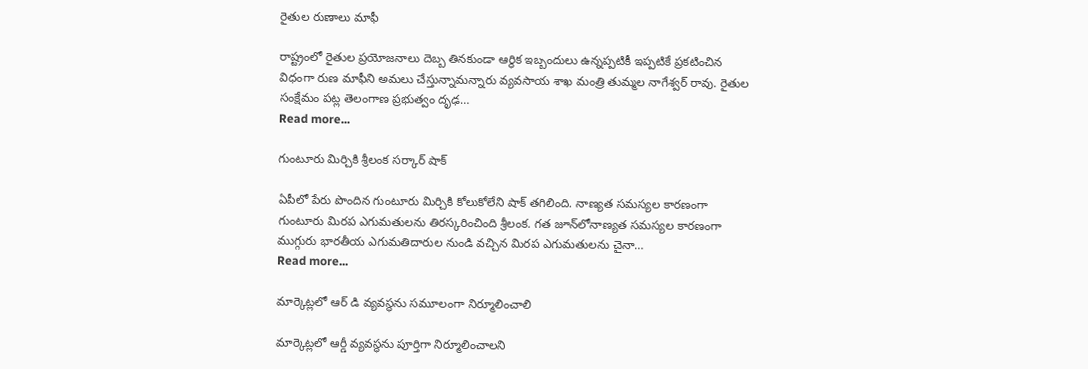రైతుల రుణాలు మాఫీ

రాష్ట్రంలో రైతుల ప్ర‌యోజ‌నాలు దెబ్బ తిన‌కుండా ఆర్థిక ఇబ్బందులు ఉన్న‌ప్ప‌టికీ ఇప్ప‌టికే ప్ర‌క‌టించిన విధంగా రుణ మాఫీని అమ‌లు చేస్తున్నామ‌న్నారు వ్య‌వ‌సాయ శాఖ మంత్రి తుమ్మ‌ల నాగేశ్వ‌ర్ రావు. రైతుల సంక్షేమం పట్ల తెలంగాణ ప్రభుత్వం దృఢ…
Read more...

గుంటూరు మిర్చికి శ్రీ‌లంక స‌ర్కార్ షాక్

ఏపీలో పేరు పొందిన గుంటూరు మిర్చికి కోలుకోలేని షాక్ త‌గిలింది. నాణ్యత సమస్యల కారణంగా గుంటూరు మిరప ఎగుమతులను తిరస్కరించింది శ్రీ‌లంక‌. గత జూన్‌లోనాణ్యత సమస్యల కారణంగా ముగ్గురు భారతీయ ఎగుమతిదారుల నుండి వచ్చిన మిరప ఎగుమతులను చైనా…
Read more...

మార్కెట్లలో ఆర్ డి వ్యవస్థను సమూలంగా నిర్మూలించాలి

మార్కెట్ల‌లో ఆర్డీ వ్య‌వ‌స్థ‌ను పూర్తిగా నిర్మూలించాల‌ని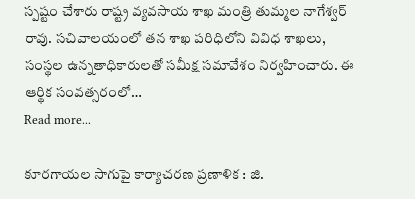స్ప‌ష్టం చేశారు రాష్ట్ర వ్య‌వ‌సాయ శాఖ మంత్రి తుమ్మ‌ల నాగేశ్వ‌ర్ రావు. సచివాలయంలో తన శాఖ పరిధిలోని వివిధ శాఖలు, సంస్థల ఉన్నతాధికారులతో సమీక్ష సమావేశం నిర్వహించారు. ఈ ఆర్థిక సంవత్సరంలో…
Read more...

కూర‌గాయ‌ల సాగుపై కార్యాచ‌ర‌ణ ప్ర‌ణాళిక : జి.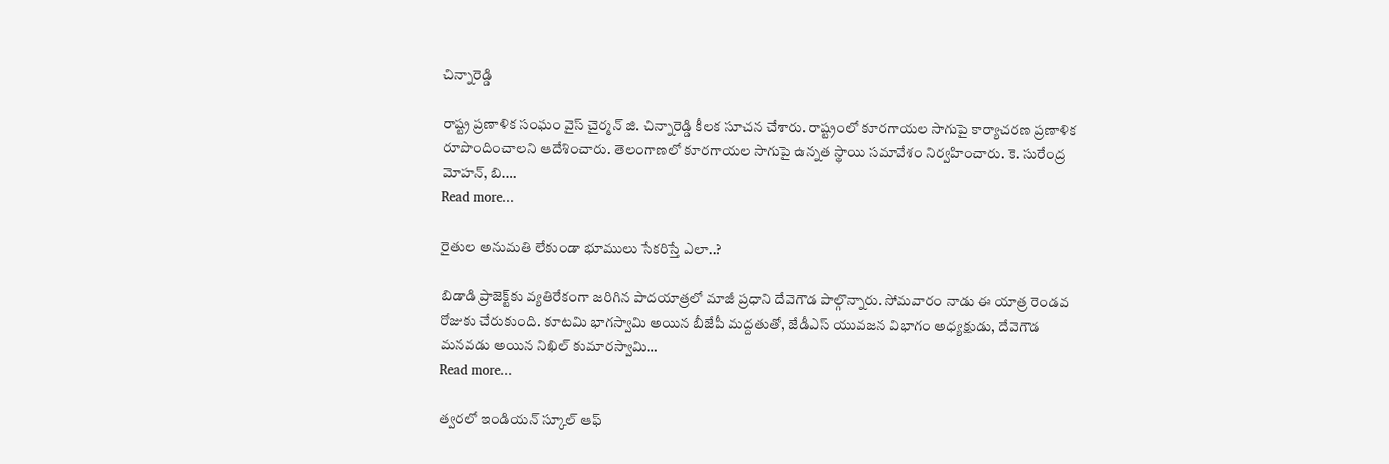చిన్నారెడ్డి

రాష్ట్ర ప్ర‌ణాళిక సంఘం వైస్ చైర్మ‌న్ జి. చిన్నారెడ్డి కీల‌క సూచ‌న చేశారు. రాష్ట్రంలో కూర‌గాయ‌ల సాగుపై కార్యాచ‌ర‌ణ ప్రణాళిక రూపొందించాల‌ని ఆదేశించారు. తెలంగాణలో కూరగాయల సాగుపై ఉన్నత స్థాయి సమావేశం నిర్వ‌హించారు. కె. సురేంద్ర మోహన్, బి.…
Read more...

రైతుల అనుమ‌తి లేకుండా భూములు సేక‌రిస్తే ఎలా..?

బిడాడి ప్రాజెక్ట్‌కు వ్యతిరేకంగా జరిగిన పాదయాత్రలో మాజీ ప్రధాని దేవెగౌడ పాల్గొన్నారు. సోమవారం నాడు ఈ యాత్ర రెండవ రోజుకు చేరుకుంది. కూటమి భాగస్వామి అయిన బీజేపీ మద్దతుతో, జేడీఎస్ యువజన విభాగం అధ్యక్షుడు, దేవెగౌడ మనవడు అయిన నిఖిల్ కుమారస్వామి…
Read more...

త్వ‌ర‌లో ఇండియ‌న్ స్కూల్ ఆఫ్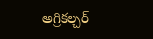అగ్రిక‌ల్చ‌ర్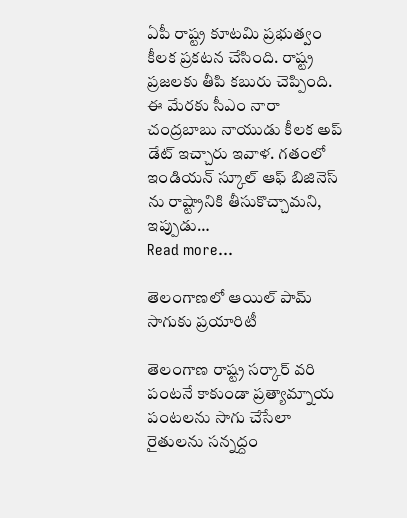ఏపీ రాష్ట్ర కూట‌మి ప్ర‌భుత్వం కీల‌క ప్ర‌క‌ట‌న చేసింది. రాష్ట్ర ప్ర‌జ‌ల‌కు తీపి క‌బురు చెప్పింది. ఈ మేర‌కు సీఎం నారా చంద్ర‌బాబు నాయుడు కీల‌క అప్ డేట్ ఇచ్చారు ఇవాళ‌. గతంలో ఇండియన్‌ స్కూల్‌ ఆఫ్‌ బిజినెస్‌ ను రాష్ట్రానికి తీసుకొచ్చామని, ఇప్పుడు…
Read more...

తెలంగాణలో ఆయిల్ పామ్ సాగుకు ప్ర‌యారిటీ

తెలంగాణ రాష్ట్ర స‌ర్కార్ వ‌రి పంట‌నే కాకుండా ప్ర‌త్యామ్నాయ పంట‌ల‌ను సాగు చేసేలా రైతుల‌ను స‌న్న‌ద్దం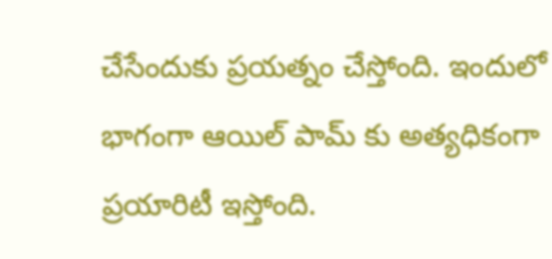చేసేందుకు ప్ర‌య‌త్నం చేస్తోంది. ఇందులో భాగంగా ఆయిల్ పామ్ కు అత్య‌ధికంగా ప్ర‌యారిటీ ఇస్తోంది.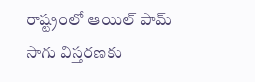రాష్ట్రంలో ఆయిల్ పామ్ సాగు విస్తరణకు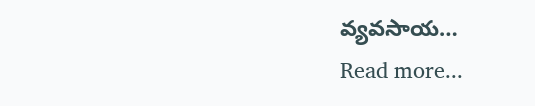వ్య‌వ‌సాయ…
Read more...